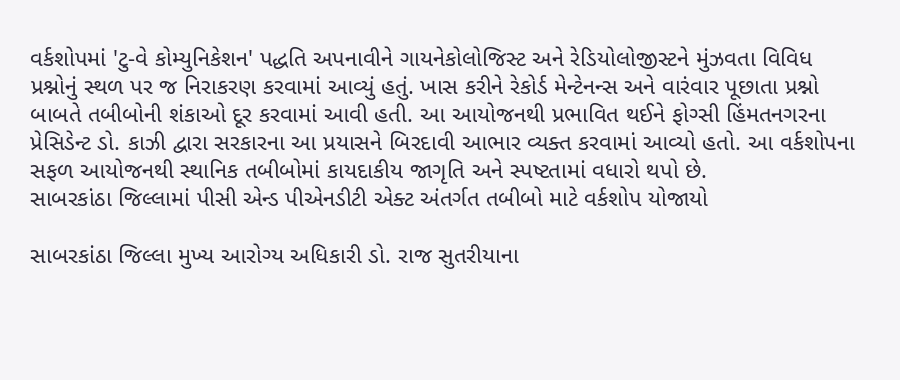વર્કશોપમાં 'ટુ-વે કોમ્યુનિકેશન' પદ્ધતિ અપનાવીને ગાયનેકોલોજિસ્ટ અને રેડિયોલોજીસ્ટને મુંઝવતા વિવિધ પ્રશ્નોનું સ્થળ પર જ નિરાકરણ કરવામાં આવ્યું હતું. ખાસ કરીને રેકોર્ડ મેન્ટેનન્સ અને વારંવાર પૂછાતા પ્રશ્નો બાબતે તબીબોની શંકાઓ દૂર કરવામાં આવી હતી. આ આયોજનથી પ્રભાવિત થઈને ફોગ્સી હિંમતનગરના પ્રેસિડેન્ટ ડો. કાઝી દ્વારા સરકારના આ પ્રયાસને બિરદાવી આભાર વ્યક્ત કરવામાં આવ્યો હતો. આ વર્કશોપના સફળ આયોજનથી સ્થાનિક તબીબોમાં કાયદાકીય જાગૃતિ અને સ્પષ્ટતામાં વધારો થપો છે.
સાબરકાંઠા જિલ્લામાં પીસી એન્ડ પીએનડીટી એક્ટ અંતર્ગત તબીબો માટે વર્કશોપ યોજાયો

સાબરકાંઠા જિલ્લા મુખ્ય આરોગ્ય અધિકારી ડો. રાજ સુતરીયાના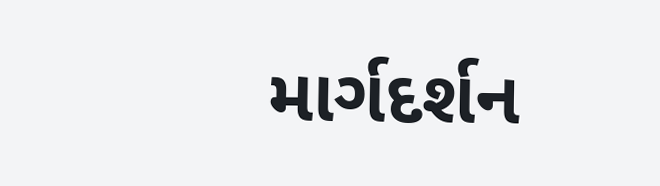માર્ગદર્શન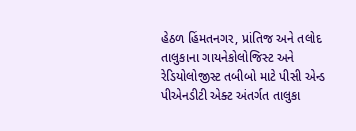હેઠળ હિંમતનગર, પ્રાંતિજ અને તલોદ તાલુકાના ગાયનેકોલોજિસ્ટ અને રેડિયોલોજીસ્ટ તબીબો માટે પીસી એન્ડ પીએનડીટી એક્ટ અંતર્ગત તાલુકા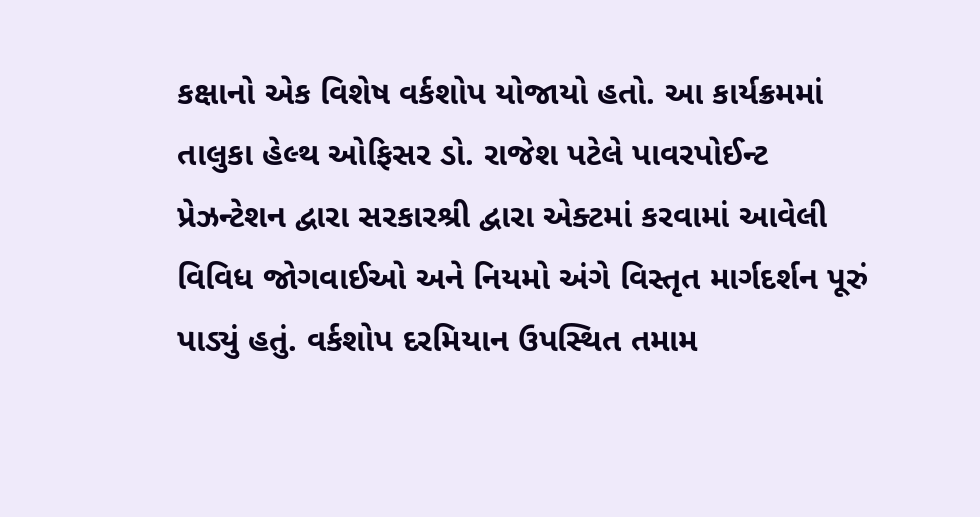કક્ષાનો એક વિશેષ વર્કશોપ યોજાયો હતો. આ કાર્યક્રમમાં તાલુકા હેલ્થ ઓફિસર ડો. રાજેશ પટેલે પાવરપોઈન્ટ પ્રેઝન્ટેશન દ્વારા સરકારશ્રી દ્વારા એક્ટમાં કરવામાં આવેલી વિવિધ જોગવાઈઓ અને નિયમો અંગે વિસ્તૃત માર્ગદર્શન પૂરું પાડ્યું હતું. વર્કશોપ દરમિયાન ઉપસ્થિત તમામ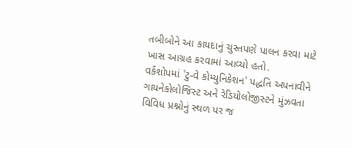તબીબોને આ કાયદાનું ચુસ્તપણે પાલન કરવા માટે ખાસ આગ્રહ કરવામાં આવ્યો હતો.
વર્કશોપમાં 'ટુ-વે કોમ્યુનિકેશન' પદ્ધતિ અપનાવીને ગાયનેકોલોજિસ્ટ અને રેડિયોલોજીસ્ટને મુંઝવતા વિવિધ પ્રશ્નોનું સ્થળ પર જ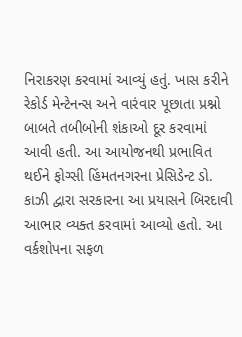નિરાકરણ કરવામાં આવ્યું હતું. ખાસ કરીને રેકોર્ડ મેન્ટેનન્સ અને વારંવાર પૂછાતા પ્રશ્નો બાબતે તબીબોની શંકાઓ દૂર કરવામાં આવી હતી. આ આયોજનથી પ્રભાવિત થઈને ફોગ્સી હિંમતનગરના પ્રેસિડેન્ટ ડો. કાઝી દ્વારા સરકારના આ પ્રયાસને બિરદાવી આભાર વ્યક્ત કરવામાં આવ્યો હતો. આ વર્કશોપના સફળ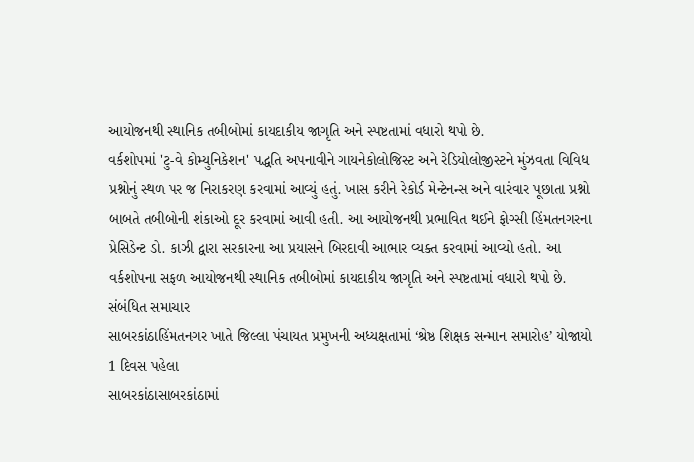આયોજનથી સ્થાનિક તબીબોમાં કાયદાકીય જાગૃતિ અને સ્પષ્ટતામાં વધારો થપો છે.
વર્કશોપમાં 'ટુ-વે કોમ્યુનિકેશન' પદ્ધતિ અપનાવીને ગાયનેકોલોજિસ્ટ અને રેડિયોલોજીસ્ટને મુંઝવતા વિવિધ પ્રશ્નોનું સ્થળ પર જ નિરાકરણ કરવામાં આવ્યું હતું. ખાસ કરીને રેકોર્ડ મેન્ટેનન્સ અને વારંવાર પૂછાતા પ્રશ્નો બાબતે તબીબોની શંકાઓ દૂર કરવામાં આવી હતી. આ આયોજનથી પ્રભાવિત થઈને ફોગ્સી હિંમતનગરના પ્રેસિડેન્ટ ડો. કાઝી દ્વારા સરકારના આ પ્રયાસને બિરદાવી આભાર વ્યક્ત કરવામાં આવ્યો હતો. આ વર્કશોપના સફળ આયોજનથી સ્થાનિક તબીબોમાં કાયદાકીય જાગૃતિ અને સ્પષ્ટતામાં વધારો થપો છે.
સંબંધિત સમાચાર
સાબરકાંઠાહિંમતનગર ખાતે જિલ્લા પંચાયત પ્રમુખની અધ્યક્ષતામાં ‘શ્રેષ્ઠ શિક્ષક સન્માન સમારોહ’ યોજાયો
1 દિવસ પહેલા
સાબરકાંઠાસાબરકાંઠામાં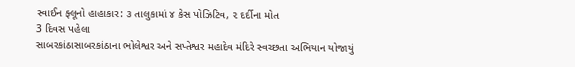સ્વાઈન ફ્લૂનો હાહાકાર: ૩ તાલુકામાં ૪ કેસ પોઝિટિવ, ૨ દર્દીના મોત
3 દિવસ પહેલા
સાબરકાંઠાસાબરકાંઠાના ભોલેશ્વર અને સપ્તેશ્વર મહાદેવ મંદિરે સ્વચ્છતા અભિયાન યોજાયું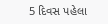5 દિવસ પહેલા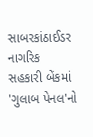સાબરકાંઠાઈડર નાગરિક સહકારી બેંકમાં 'ગુલાબ પેનલ'નો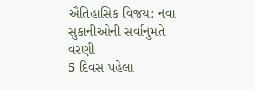ઐતિહાસિક વિજય: નવા સુકાનીઓની સર્વાનુમતે વરણી
5 દિવસ પહેલા